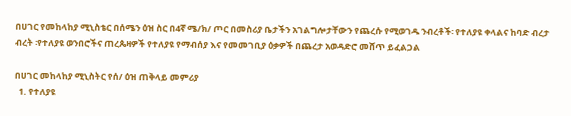በሀገር የመከላከያ ሚኒስቴር በሰሜን ዕዝ ስር በ4ኛ ሜ/ክ/ ጦር በመስሪያ ቤታችን አገልግሎታቸውን የጨረሱ የሚወገዱ ንብረቶች፡ የተለያዩ ቀላልና ከባድ ብረታ ብረት ፡የተለያዩ ወንበሮችና ጠረጴዛዎች የተለያዩ የማብሰያ እና የመመገቢያ ዕቃዎች በጨረታ አወዳድሮ መሸጥ ይፈልጋል

በሀገር መከላከያ ሚኒስትር የሰ/ ዕዝ ጠቅላይ መምሪያ
  1. የተለያዩ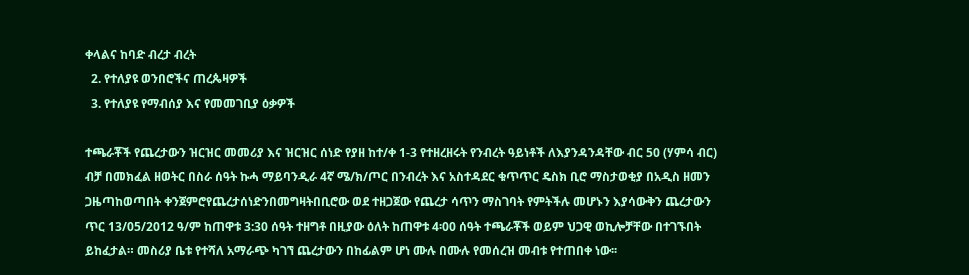ቀላልና ከባድ ብረታ ብረት
  2. የተለያዩ ወንበሮችና ጠረጴዛዎች
  3. የተለያዩ የማብሰያ እና የመመገቢያ ዕቃዎች

ተጫራቾች የጨረታውን ዝርዝር መመሪያ እና ዝርዝር ሰነድ የያዘ ከተ/ቀ 1-3 የተዘረዘሩት የንብረት ዓይነቶች ለእያንዳንዳቸው ብር 50 (ሃምሳ ብር) ብቻ በመክፈል ዘወትር በስራ ሰዓት ኩሓ ማይባንዲራ 4ኛ ሜ/ክ/ጦር በንብረት እና አስተዳደር ቁጥጥር ዴስክ ቢሮ ማስታወቂያ በአዲስ ዘመን ጋዜጣከወጣበት ቀንጀምሮየጨረታሰነድንበመግዛትበቢሮው ወደ ተዘጋጀው የጨረታ ሳጥን ማስገባት የምትችሉ መሆኑን እያሳውቅን ጨረታውን ጥር 13/05/2012 ዓ/ም ከጠዋቱ 3:30 ሰዓት ተዘግቶ በዚያው ዕለት ከጠዋቱ 4፡00 ሰዓት ተጫራቾች ወይም ህጋዊ ወኪሎቻቸው በተገኙበት ይከፈታል። መስሪያ ቤቱ የተሻለ አማራጭ ካገኘ ጨረታውን በከፊልም ሆነ ሙሉ በሙሉ የመሰረዝ መብቱ የተጠበቀ ነው፡፡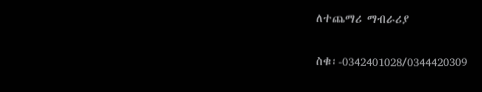ለተጨማሪ ማብራሪያ

ስቁ፡-0342401028/0344420309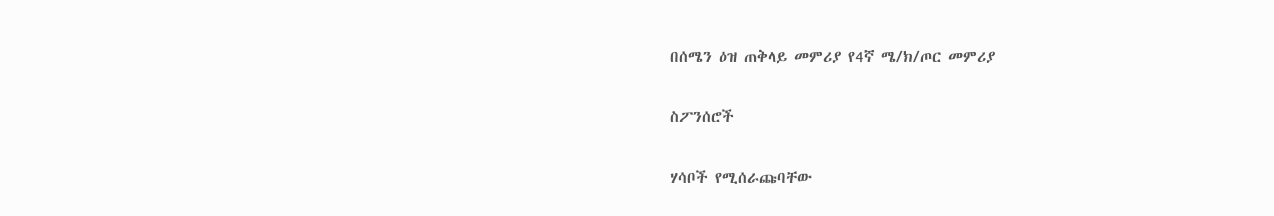በሰሜን ዕዝ ጠቅላይ መምሪያ የ4ኛ ሜ/ክ/ጦር መምሪያ

ስፖንሰሮች

ሃሳቦች የሚሰራጩባቸው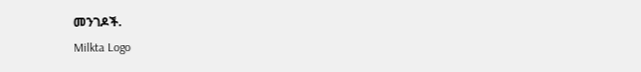መንገዶች.
Milkta Logo